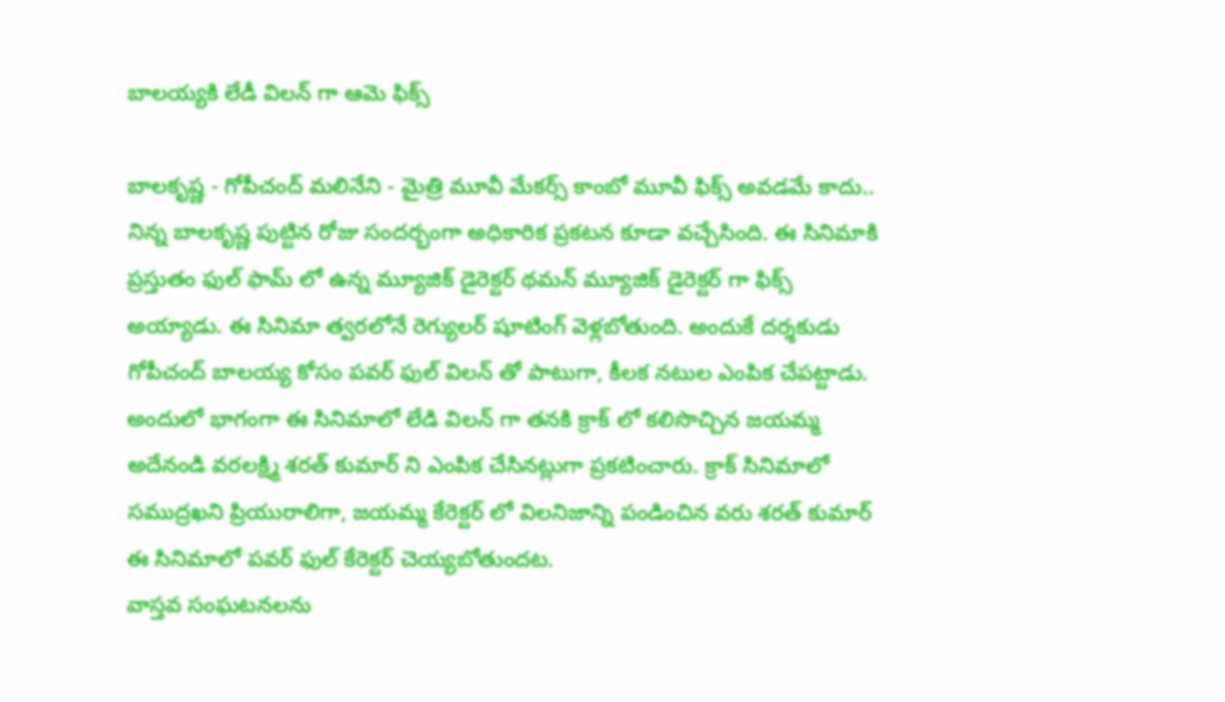బాలయ్యకి లేడీ విలన్ గా ఆమె ఫిక్స్

బాలకృష్ణ - గోపీచంద్ మలినేని - మైత్రి మూవీ మేకర్స్ కాంబో మూవీ ఫిక్స్ అవడమే కాదు.. నిన్న బాలకృష్ణ పుట్టిన రోజు సందర్భంగా అధికారిక ప్రకటన కూడా వచ్చేసింది. ఈ సినిమాకి ప్రస్తుతం ఫుల్ ఫామ్ లో ఉన్న మ్యూజిక్ డైరెక్టర్ థమన్ మ్యూజిక్ డైరెక్టర్ గా ఫిక్స్ అయ్యాడు. ఈ సినిమా త్వరలోనే రెగ్యులర్ షూటింగ్ వెళ్లబోతుంది. అందుకే దర్శకుడు గోపీచంద్ బాలయ్య కోసం పవర్ ఫుల్ విలన్ తో పాటుగా, కీలక నటుల ఎంపిక చేపట్టాడు. అందులో భాగంగా ఈ సినిమాలో లేడి విలన్ గా తనకి క్రాక్ లో కలిసొచ్చిన జయమ్మ అదేనండి వరలక్ష్మి శరత్ కుమార్ ని ఎంపిక చేసినట్లుగా ప్రకటించారు. క్రాక్ సినిమాలో సముద్రఖని ప్రియురాలిగా, జయమ్మ కేరెక్టర్ లో విలనిజాన్ని పండించిన వరు శరత్ కుమార్ ఈ సినిమాలో పవర్ ఫుల్ కేరెక్టర్ చెయ్యబోతుందట.
వాస్తవ సంఘటనలను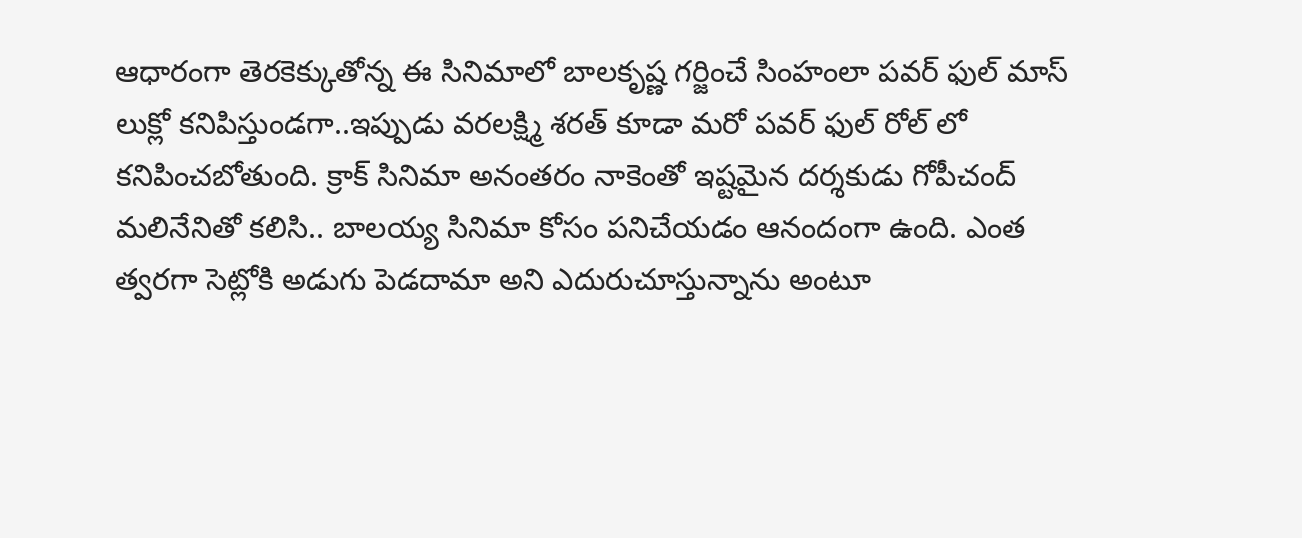ఆధారంగా తెరకెక్కుతోన్న ఈ సినిమాలో బాలకృష్ణ గర్జించే సింహంలా పవర్ ఫుల్ మాస్ లుక్లో కనిపిస్తుండగా..ఇప్పుడు వరలక్ష్మి శరత్ కూడా మరో పవర్ ఫుల్ రోల్ లో కనిపించబోతుంది. క్రాక్ సినిమా అనంతరం నాకెంతో ఇష్టమైన దర్శకుడు గోపీచంద్ మలినేనితో కలిసి.. బాలయ్య సినిమా కోసం పనిచేయడం ఆనందంగా ఉంది. ఎంత త్వరగా సెట్లోకి అడుగు పెడదామా అని ఎదురుచూస్తున్నాను అంటూ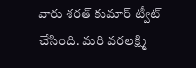వారు శరత్ కుమార్ ట్వీట్ చేసింది. మరి వరలక్ష్మి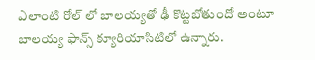ఎలాంటి రోల్ లో బాలయ్యతో ఢీ కొట్టబోతుందో అంటూ బాలయ్య ఫాన్స్ క్యూరియాసిటిలో ఉన్నారు.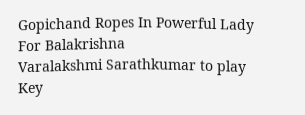Gopichand Ropes In Powerful Lady For Balakrishna
Varalakshmi Sarathkumar to play Key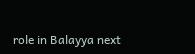role in Balayya next